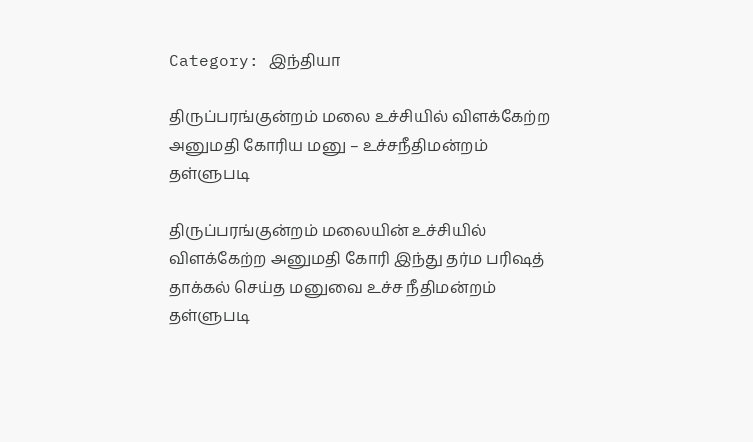Category: இந்தியா

திருப்பரங்குன்றம் மலை உச்சியில் விளக்கேற்ற அனுமதி கோரிய மனு – உச்சநீதிமன்றம் தள்ளுபடி

திருப்பரங்குன்றம் மலையின் உச்சியில் விளக்கேற்ற அனுமதி கோரி இந்து தர்ம பரிஷத் தாக்கல் செய்த மனுவை உச்ச நீதிமன்றம் தள்ளுபடி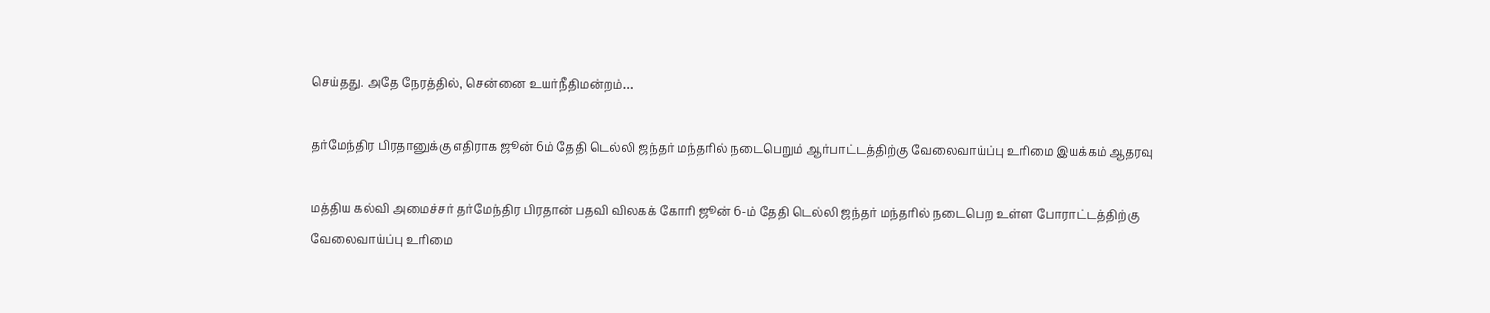செய்தது. அதே நேரத்தில், சென்னை உயர்நீதிமன்றம்…

தர்மேந்திர பிரதானுக்கு எதிராக ஜூன் 6ம் தேதி டெல்லி ஜந்தர் மந்தரில் நடைபெறும் ஆர்பாட்டத்திற்கு வேலைவாய்ப்பு உரிமை இயக்கம் ஆதரவு

மத்திய கல்வி அமைச்சர் தர்மேந்திர பிரதான் பதவி விலகக் கோரி ஜூன் 6-ம் தேதி டெல்லி ஜந்தர் மந்தரில் நடைபெற உள்ள போராட்டத்திற்கு வேலைவாய்ப்பு உரிமை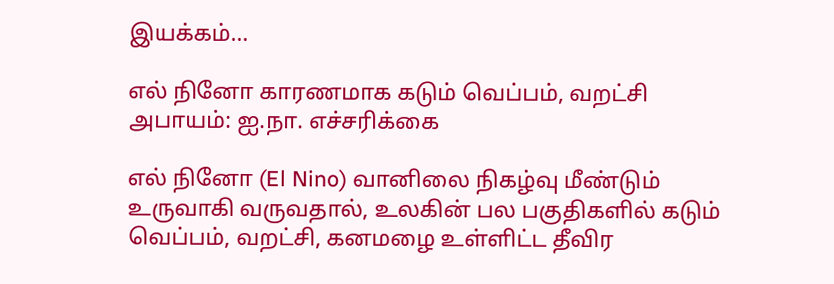இயக்கம்…

எல் நினோ காரணமாக கடும் வெப்பம், வறட்சி அபாயம்: ஐ.நா. எச்சரிக்கை

எல் நினோ (El Nino) வானிலை நிகழ்வு மீண்டும் உருவாகி வருவதால், உலகின் பல பகுதிகளில் கடும் வெப்பம், வறட்சி, கனமழை உள்ளிட்ட தீவிர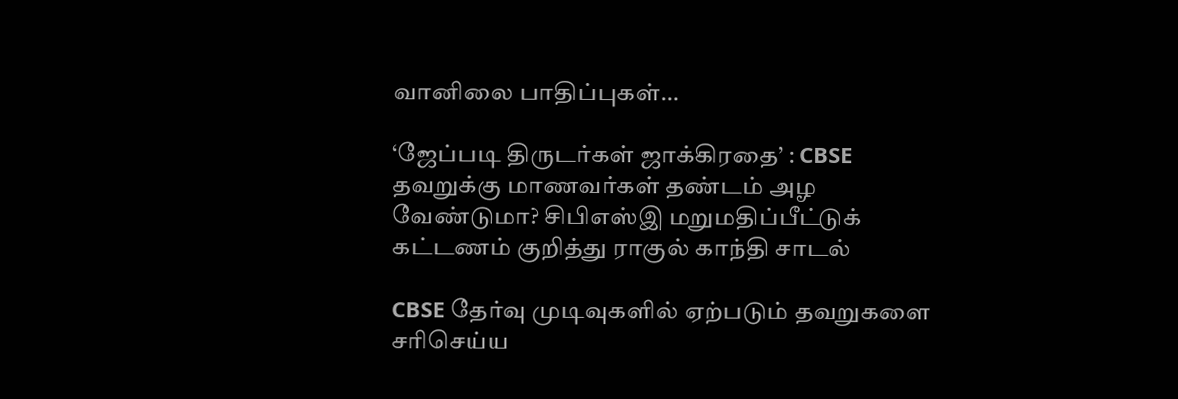வானிலை பாதிப்புகள்…

‘ஜேப்படி திருடர்கள் ஜாக்கிரதை’ : CBSE தவறுக்கு மாணவர்கள் தண்டம் அழ வேண்டுமா? சிபிஎஸ்இ மறுமதிப்பீட்டுக் கட்டணம் குறித்து ராகுல் காந்தி சாடல்

CBSE தேர்வு முடிவுகளில் ஏற்படும் தவறுகளை சரிசெய்ய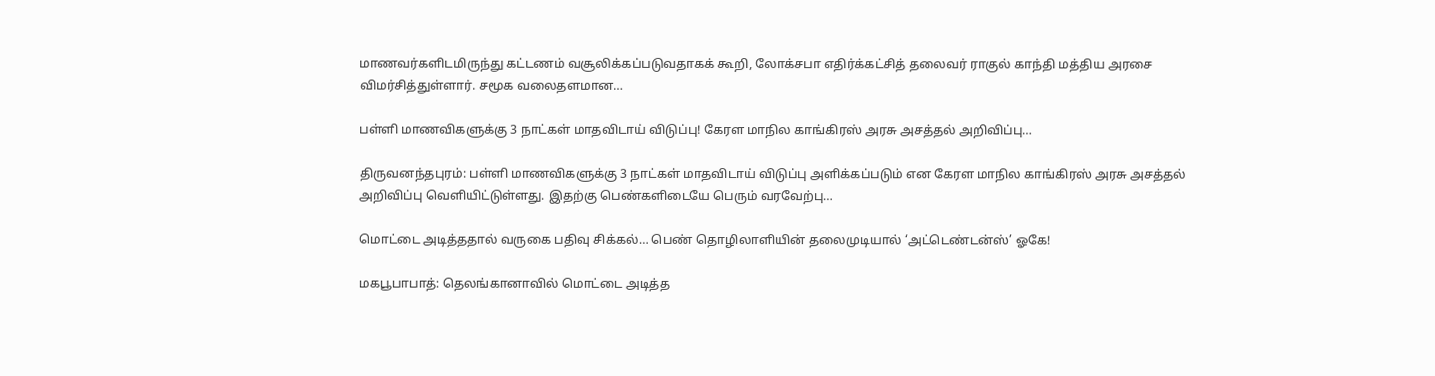மாணவர்களிடமிருந்து கட்டணம் வசூலிக்கப்படுவதாகக் கூறி, லோக்சபா எதிர்க்கட்சித் தலைவர் ராகுல் காந்தி மத்திய அரசை விமர்சித்துள்ளார். சமூக வலைதளமான…

பள்ளி மாணவிகளுக்கு 3 நாட்கள் மாதவிடாய் விடுப்பு! கேரள மாநில காங்கிரஸ் அரசு அசத்தல் அறிவிப்பு…

திருவனந்தபுரம்: பள்ளி மாணவிகளுக்கு 3 நாட்கள் மாதவிடாய் விடுப்பு அளிக்கப்படும் என கேரள மாநில காங்கிரஸ் அரசு அசத்தல் அறிவிப்பு வெளியிட்டுள்ளது. இதற்கு பெண்களிடையே பெரும் வரவேற்பு…

மொட்டை அடித்ததால் வருகை பதிவு சிக்கல்… பெண் தொழிலாளியின் தலைமுடியால் ‘அட்டெண்டன்ஸ்’ ஓகே!

மகபூபாபாத்: தெலங்கானாவில் மொட்டை அடித்த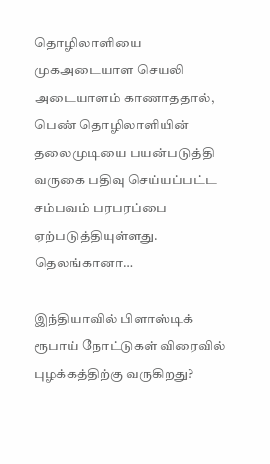தொழிலாளியை முகஅடையாள செயலி அடையாளம் காணாததால், பெண் தொழிலாளியின் தலைமுடியை பயன்படுத்தி வருகை பதிவு செய்யப்பட்ட சம்பவம் பரபரப்பை ஏற்படுத்தியுள்ளது. தெலங்கானா…

இந்தியாவில் பிளாஸ்டிக் ரூபாய் நோட்டுகள் விரைவில் புழக்கத்திற்கு வருகிறது?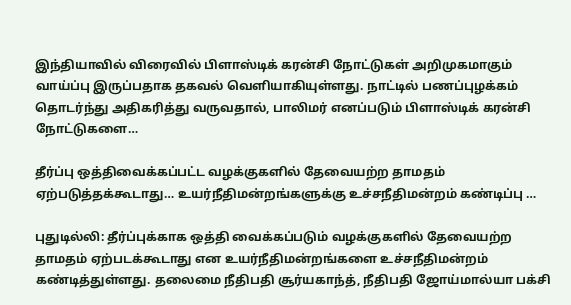இந்தியாவில் விரைவில் பிளாஸ்டிக் கரன்சி நோட்டுகள் அறிமுகமாகும் வாய்ப்பு இருப்பதாக தகவல் வெளியாகியுள்ளது. நாட்டில் பணப்புழக்கம் தொடர்ந்து அதிகரித்து வருவதால், பாலிமர் எனப்படும் பிளாஸ்டிக் கரன்சி நோட்டுகளை…

தீர்ப்பு ஒத்திவைக்கப்பட்ட வழக்குகளில் தேவையற்ற தாமதம் ஏற்படுத்தக்கூடாது… உயர்நீதிமன்றங்களுக்கு உச்சநீதிமன்றம் கண்டிப்பு …

புதுடில்லி: தீர்ப்புக்காக ஒத்தி வைக்கப்படும் வழக்குகளில் தேவையற்ற தாமதம் ஏற்படக்கூடாது என உயர்நீதிமன்றங்களை உச்சநீதிமன்றம் கண்டித்துள்ளது. தலைமை நீதிபதி சூர்யகாந்த், நீதிபதி ஜோய்மால்யா பக்சி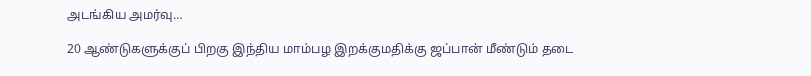அடங்கிய அமர்வு…

20 ஆண்டுகளுக்குப் பிறகு இந்திய மாம்பழ இறக்குமதிக்கு ஜப்பான் மீண்டும் தடை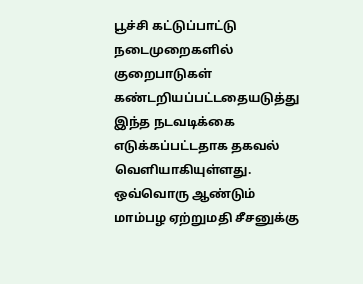பூச்சி கட்டுப்பாட்டு நடைமுறைகளில் குறைபாடுகள் கண்டறியப்பட்டதையடுத்து இந்த நடவடிக்கை எடுக்கப்பட்டதாக தகவல் வெளியாகியுள்ளது. ஒவ்வொரு ஆண்டும் மாம்பழ ஏற்றுமதி சீசனுக்கு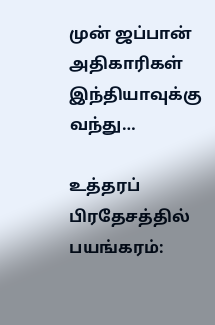முன் ஜப்பான் அதிகாரிகள் இந்தியாவுக்கு வந்து…

உத்தரப் பிரதேசத்தில் பயங்கரம்: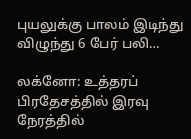புயலுக்கு பாலம் இடிந்து விழுந்து 6 பேர் பலி…

லக்னோ: உத்தரப் பிரதேசத்தில் இரவு நேரத்தில்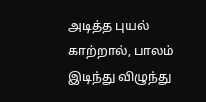அடித்த புயல் காற்றால், பாலம் இடிந்து விழுந்து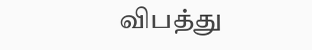விபத்து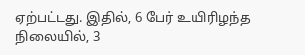ஏற்பட்டது. இதில், 6 பேர் உயிரிழந்த நிலையில், 3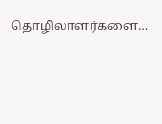தொழிலாளர்களை…